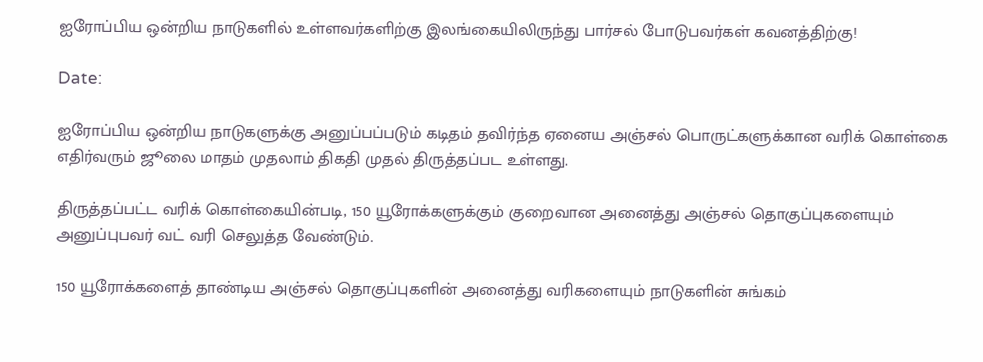ஐரோப்பிய ஒன்றிய நாடுகளில் உள்ளவர்களிற்கு இலங்கையிலிருந்து பார்சல் போடுபவர்கள் கவனத்திற்கு!

Date:

ஐரோப்பிய ஒன்றிய நாடுகளுக்கு அனுப்பப்படும் கடிதம் தவிர்ந்த ஏனைய அஞ்சல் பொருட்களுக்கான வரிக் கொள்கை எதிர்வரும் ஜூலை மாதம் முதலாம் திகதி முதல் திருத்தப்பட உள்ளது.

திருத்தப்பட்ட வரிக் கொள்கையின்படி, 150 யூரோக்களுக்கும் குறைவான அனைத்து அஞ்சல் தொகுப்புகளையும் அனுப்புபவர் வட் வரி செலுத்த வேண்டும்.

150 யூரோக்களைத் தாண்டிய அஞ்சல் தொகுப்புகளின் அனைத்து வரிகளையும் நாடுகளின் சுங்கம்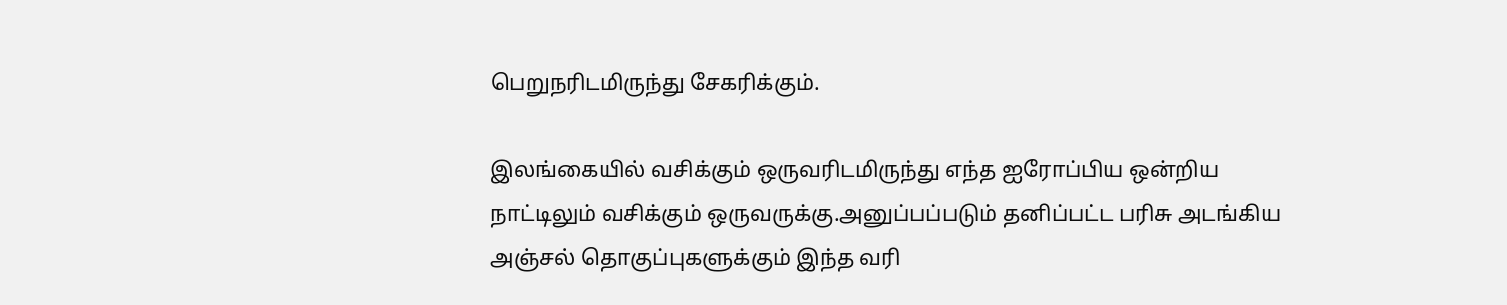பெறுநரிடமிருந்து சேகரிக்கும்.

இலங்கையில் வசிக்கும் ஒருவரிடமிருந்து எந்த ஐரோப்பிய ஒன்றிய நாட்டிலும் வசிக்கும் ஒருவருக்கு.அனுப்பப்படும் தனிப்பட்ட பரிசு அடங்கிய அஞ்சல் தொகுப்புகளுக்கும் இந்த வரி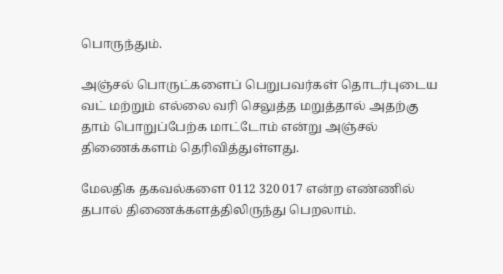பொருந்தும்.

அஞ்சல் பொருட்களைப் பெறுபவர்கள் தொடர்புடைய வட் மற்றும் எல்லை வரி செலுத்த மறுத்தால் அதற்கு தாம் பொறுப்பேற்க மாட்டோம் என்று அஞ்சல் திணைக்களம் தெரிவித்துள்ளது.

மேலதிக தகவல்களை 0112 320 017 என்ற எண்ணில் தபால் திணைக்களத்திலிருந்து பெறலாம்.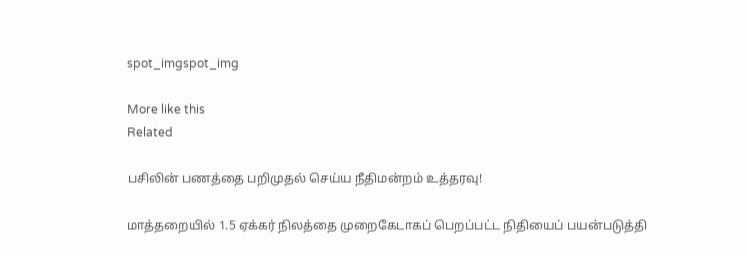spot_imgspot_img

More like this
Related

பசிலின் பணத்தை பறிமுதல் செய்ய நீதிமன்றம் உத்தரவு!

மாத்தறையில் 1.5 ஏக்கர் நிலத்தை முறைகேடாகப் பெறப்பட்ட நிதியைப் பயன்படுத்தி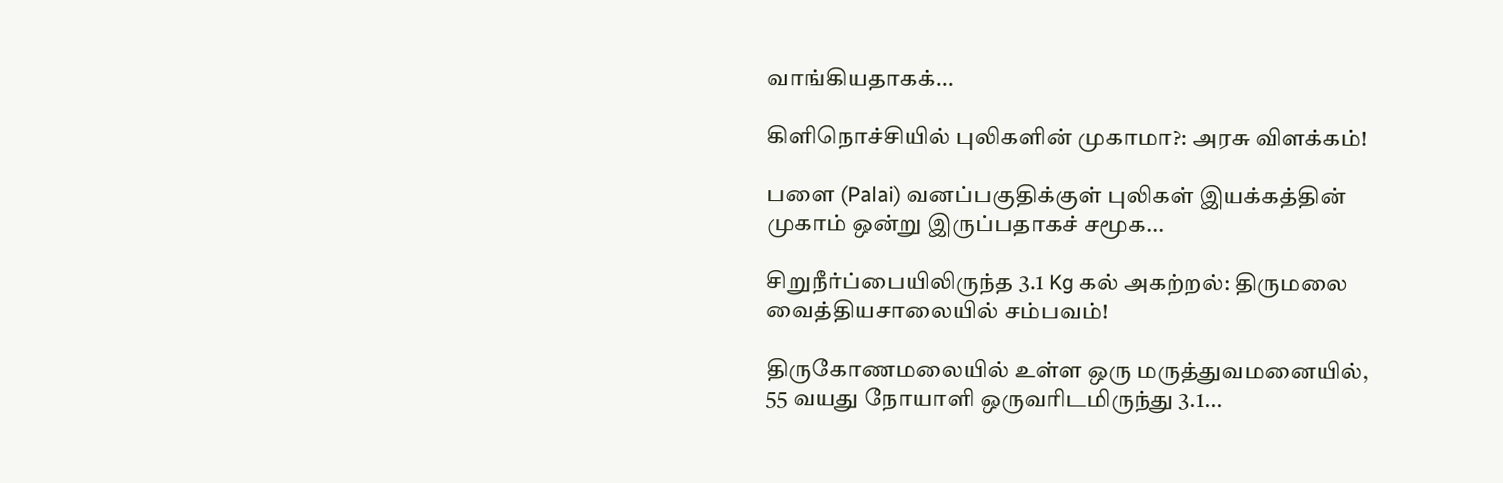வாங்கியதாகக்...

கிளிநொச்சியில் புலிகளின் முகாமா?: அரசு விளக்கம்!

பளை (Palai) வனப்பகுதிக்குள் புலிகள் இயக்கத்தின் முகாம் ஒன்று இருப்பதாகச் சமூக...

சிறுநீர்ப்பையிலிருந்த 3.1 Kg கல் அகற்றல்: திருமலை வைத்தியசாலையில் சம்பவம்!

திருகோணமலையில் உள்ள ஒரு மருத்துவமனையில், 55 வயது நோயாளி ஒருவரிடமிருந்து 3.1...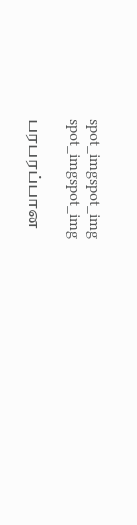spot_imgspot_img
spot_imgspot_img

பரபரப்பான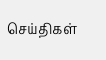செய்திகள்